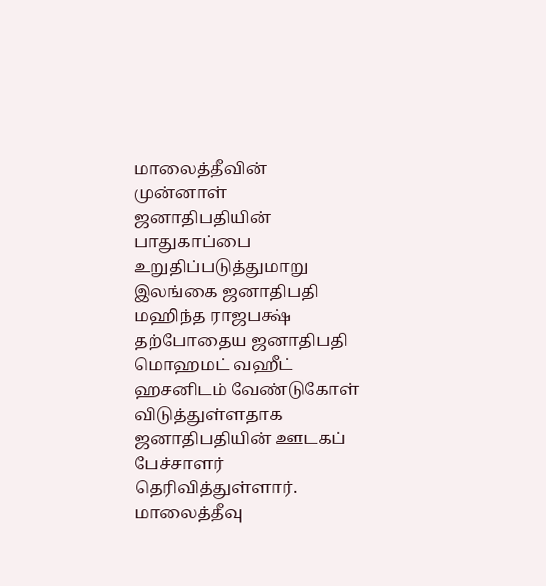மாலைத்தீவின் முன்னாள் ஜனாதிபதியின் பாதுகாப்பை உறுதிப்படுத்துமாறு இலங்கை ஜனாதிபதி மஹிந்த ராஜபக்ஷ் தற்போதைய ஜனாதிபதி மொஹமட் வஹீட் ஹசனிடம் வேண்டுகோள் விடுத்துள்ளதாக ஜனாதிபதியின் ஊடகப் பேச்சாளர் தெரிவித்துள்ளார்.
மாலைத்தீவு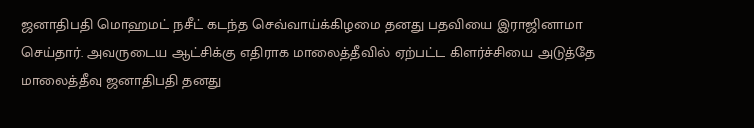ஜனாதிபதி மொஹமட் நசீட் கடந்த செவ்வாய்க்கிழமை தனது பதவியை இராஜினாமா செய்தார். அவருடைய ஆட்சிக்கு எதிராக மாலைத்தீவில் ஏற்பட்ட கிளர்ச்சியை அடுத்தே மாலைத்தீவு ஜனாதிபதி தனது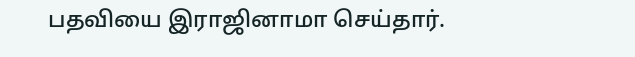பதவியை இராஜினாமா செய்தார்.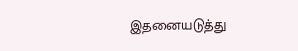இதனையடுத்து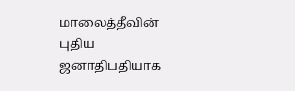மாலைத்தீவின் புதிய ஜனாதிபதியாக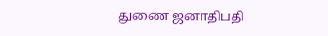துணை ஜனாதிபதி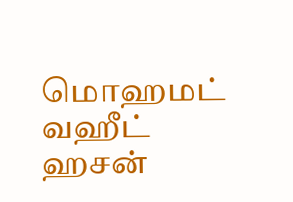மொஹமட் வஹீட் ஹசன்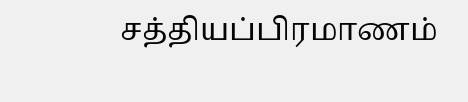சத்தியப்பிரமாணம்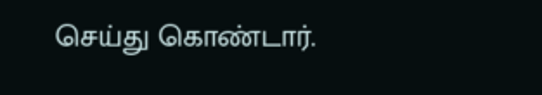செய்து கொண்டார்.